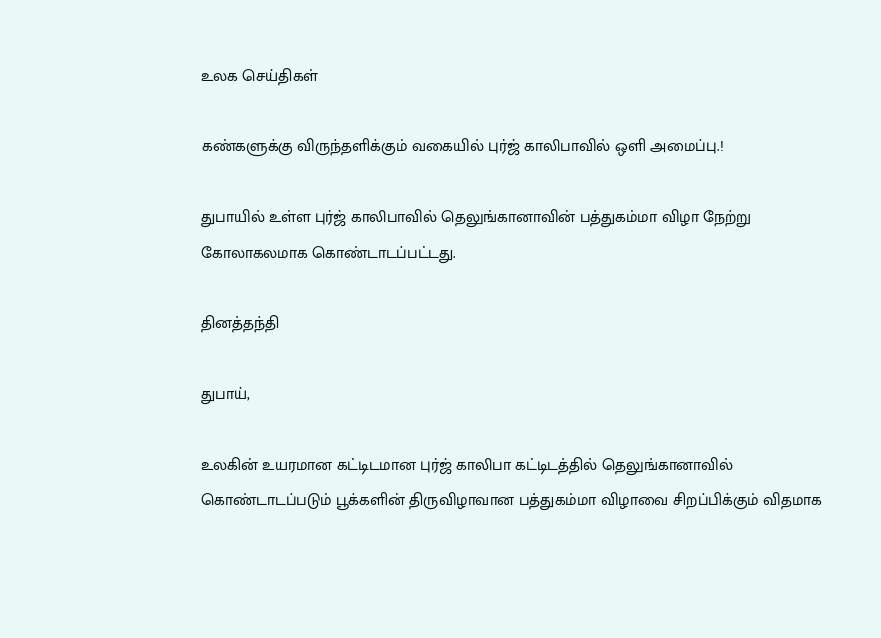உலக செய்திகள்

கண்களுக்கு விருந்தளிக்கும் வகையில் புர்ஜ் காலிபாவில் ஒளி அமைப்பு.!

துபாயில் உள்ள புர்ஜ் காலிபாவில் தெலுங்கானாவின் பத்துகம்மா விழா நேற்று கோலாகலமாக கொண்டாடப்பட்டது.

தினத்தந்தி

துபாய்,

உலகின் உயரமான கட்டிடமான புர்ஜ் காலிபா கட்டிடத்தில் தெலுங்கானாவில் கொண்டாடப்படும் பூக்களின் திருவிழாவான பத்துகம்மா விழாவை சிறப்பிக்கும் விதமாக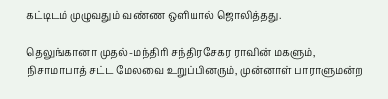கட்டிடம் முழுவதும் வண்ண ஒளியால் ஜொலித்தது.

தெலுங்கானா முதல்-மந்திரி சந்திரசேகர ராவின் மகளும், நிசாமாபாத் சட்ட மேலவை உறுப்பினரும், முன்னாள் பாராளுமன்ற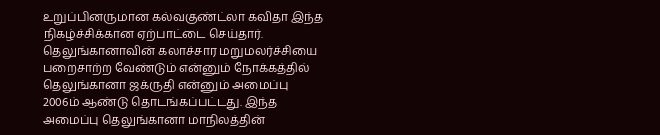உறுப்பினருமான கல்வகுண்ட்லா கவிதா இந்த நிகழ்ச்சிக்கான ஏற்பாட்டை செய்தார். தெலுங்கானாவின் கலாச்சார மறுமலர்ச்சியை பறைசாற்ற வேண்டும் என்னும் நோக்கத்தில் தெலுங்கானா ஜக்ருதி என்னும் அமைப்பு 2006ம் ஆண்டு தொடங்கப்பட்டது. இந்த அமைப்பு தெலுங்கானா மாநிலத்தின்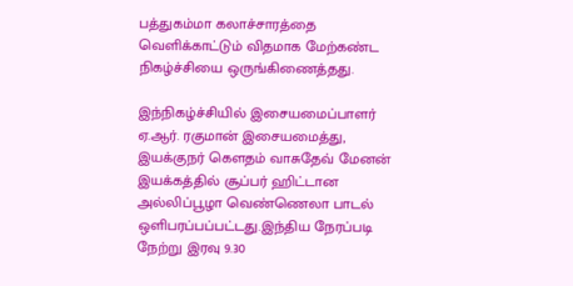பத்துகம்மா கலாச்சாரத்தை வெளிக்காட்டும் விதமாக மேற்கண்ட நிகழ்ச்சியை ஒருங்கிணைத்தது.

இந்நிகழ்ச்சியில் இசையமைப்பாளர் ஏ.ஆர். ரகுமான் இசையமைத்து, இயக்குநர் கௌதம் வாசுதேவ் மேனன் இயக்கத்தில் சூப்பர் ஹிட்டான அல்லிப்பூழா வெண்ணெலா பாடல் ஒளிபரப்பப்பட்டது.இந்திய நேரப்படி நேற்று இரவு 9.30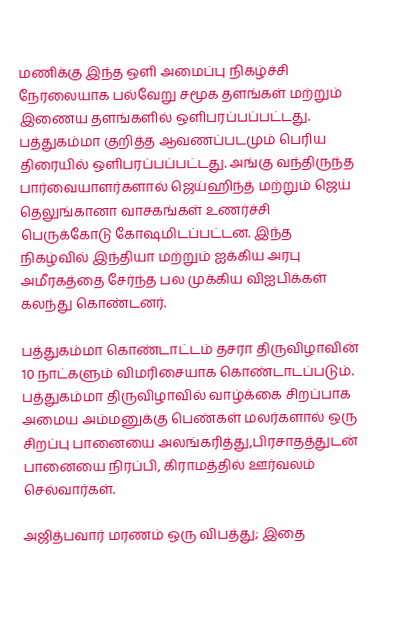மணிக்கு இந்த ஒளி அமைப்பு நிகழ்ச்சி நேரலையாக பல்வேறு சமூக தளங்கள் மற்றும் இணைய தளங்களில் ஒளிபரப்பப்பட்டது. பத்துகம்மா குறித்த ஆவணப்படமும் பெரிய திரையில் ஒளிபரப்பப்பட்டது. அங்கு வந்திருந்த பார்வையாளர்களால் ஜெய்ஹிந்த் மற்றும் ஜெய் தெலுங்கானா வாசகங்கள் உணர்ச்சி பெருக்கோடு கோஷமிடப்பட்டன. இந்த நிகழ்வில் இந்தியா மற்றும் ஐக்கிய அரபு அமீரகத்தை சேர்ந்த பல முக்கிய விஐபிக்கள் கலந்து கொண்டனர்.

பத்துகம்மா கொண்டாட்டம் தசரா திருவிழாவின் 10 நாட்களும் விமரிசையாக கொண்டாடப்படும். பத்துகம்மா திருவிழாவில் வாழ்க்கை சிறப்பாக அமைய அம்மனுக்கு பெண்கள் மலர்களால் ஒரு சிறப்பு பானையை அலங்கரித்து,பிரசாதத்துடன் பானையை நிரப்பி, கிராமத்தில் ஊர்வலம் செல்வார்கள்.

அஜித்பவார் மரணம் ஒரு விபத்து; இதை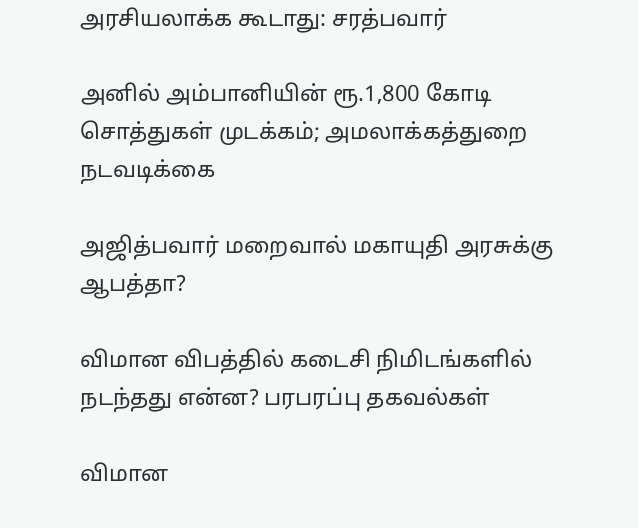அரசியலாக்க கூடாது: சரத்பவார்

அனில் அம்பானியின் ரூ.1,800 கோடி சொத்துகள் முடக்கம்; அமலாக்கத்துறை நடவடிக்கை

அஜித்பவார் மறைவால் மகாயுதி அரசுக்கு ஆபத்தா?

விமான விபத்தில் கடைசி நிமிடங்களில் நடந்தது என்ன? பரபரப்பு தகவல்கள்

விமான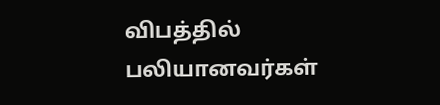விபத்தில் பலியானவர்கள்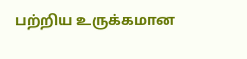பற்றிய உருக்கமான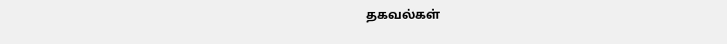தகவல்கள்